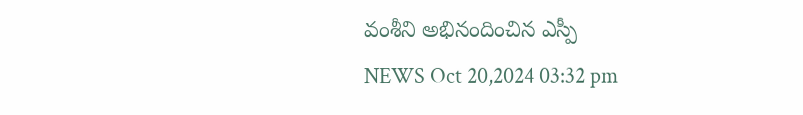వంశీని అభినందించిన ఎస్పీ
NEWS Oct 20,2024 03:32 pm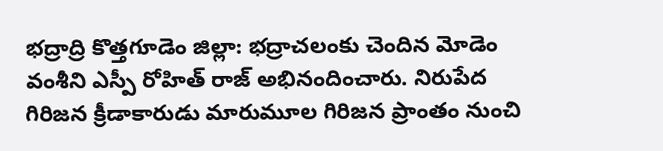భద్రాద్రి కొత్తగూడెం జిల్లా: భద్రాచలంకు చెందిన మోడెం వంశీని ఎస్పీ రోహిత్ రాజ్ అభినందించారు. నిరుపేద గిరిజన క్రీడాకారుడు మారుమూల గిరిజన ప్రాంతం నుంచి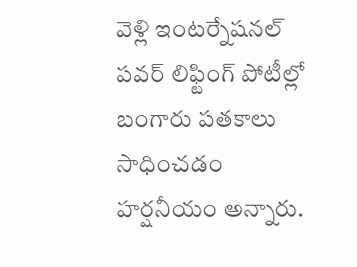వెళ్లి ఇంటర్నేషనల్ పవర్ లిఫ్టింగ్ పోటీల్లో బంగారు పతకాలు సాధించడం హర్షనీయం అన్నారు.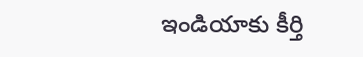ఇండియాకు కీర్తి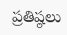ప్రతిష్ఠలు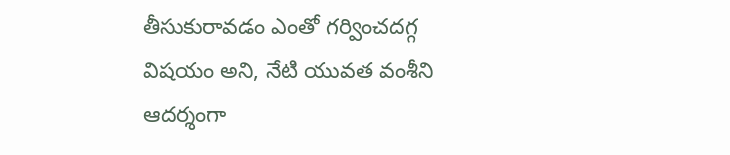తీసుకురావడం ఎంతో గర్వించదగ్గ విషయం అని, నేటి యువత వంశీని ఆదర్శంగా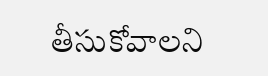తీసుకోవాలని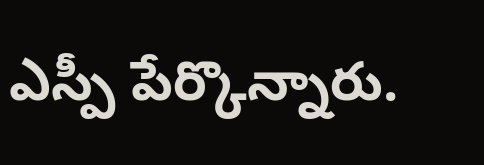ఎస్పీ పేర్కొన్నారు.